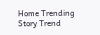Home Trending Story Trend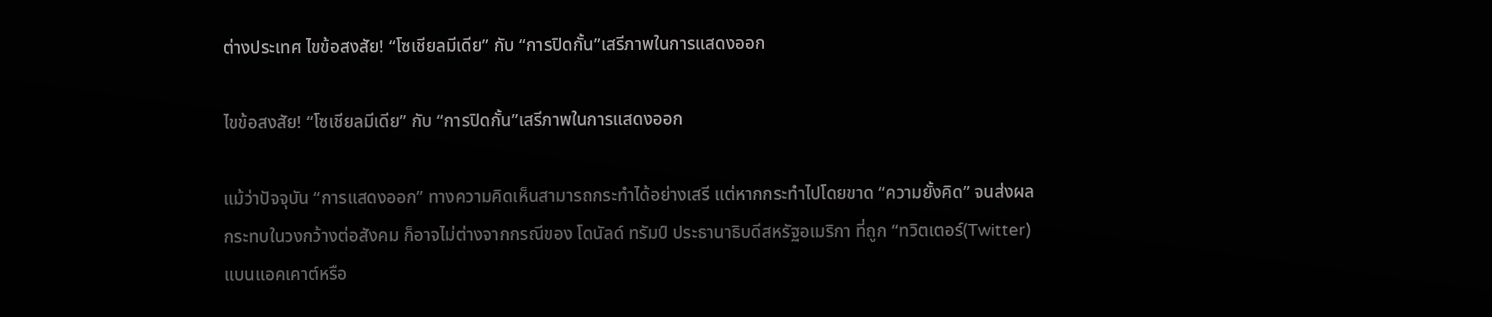ต่างประเทศ ไขข้อสงสัย! “โซเชียลมีเดีย” กับ “การปิดกั้น”เสรีภาพในการแสดงออก

ไขข้อสงสัย! “โซเชียลมีเดีย” กับ “การปิดกั้น”เสรีภาพในการแสดงออก

แม้ว่าปัจจุบัน “การแสดงออก” ทางความคิดเห็นสามารถกระทำได้อย่างเสรี แต่หากกระทำไปโดยขาด “ความยั้งคิด” จนส่งผลกระทบในวงกว้างต่อสังคม ก็อาจไม่ต่างจากกรณีของ โดนัลด์ ทรัมป์ ประธานาธิบดีสหรัฐอเมริกา ที่ถูก “ทวิตเตอร์(Twitter) แบนแอคเคาต์หรือ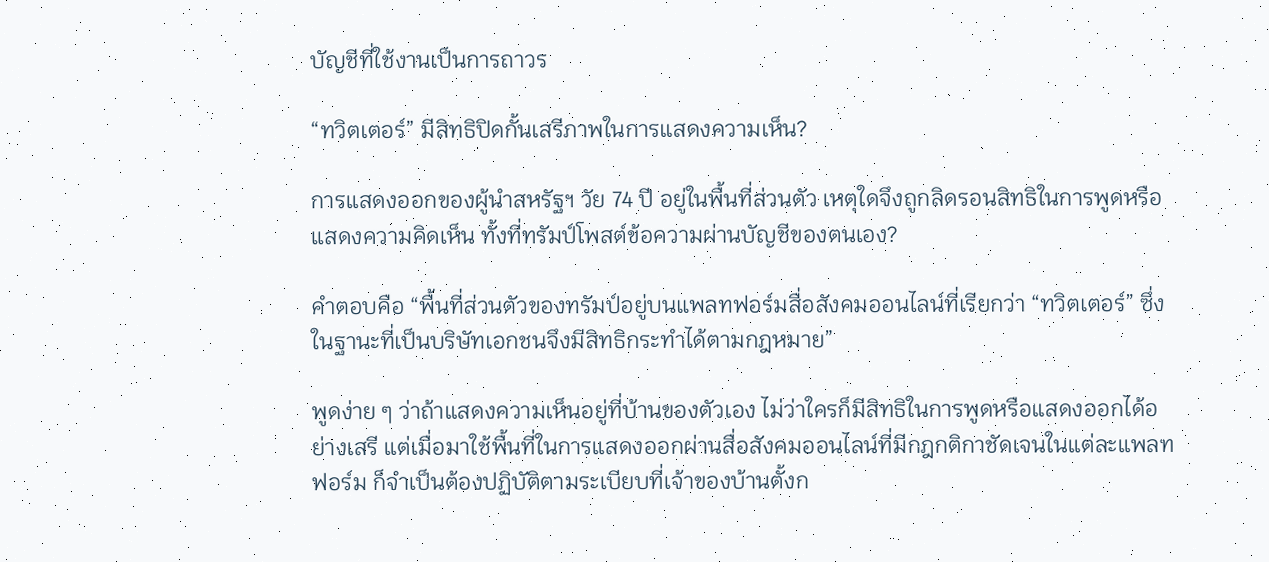บัญชีที่ใช้งานเป็นการถาวร

“ทวิตเตอร์” มีสิทธิปิดกั้นเสรีภาพในการแสดงความเห็น?

การแสดงออกของผู้นำสหรัฐฯ วัย 74 ปี อยู่ในพื้นที่ส่วนตัว เหตุใดจึงถูกลิดรอนสิทธิในการพูดหรือแสดงความคิดเห็น ทั้งที่ทรัมป์โพสต์ข้อความผ่านบัญชีของตนเอง?

คำตอบคือ “พื้นที่ส่วนตัวของทรัมป์อยู่บนแพลทฟอร์มสื่อสังคมออนไลน์ที่เรียกว่า “ทวิตเตอร์” ซึ่งในฐานะที่เป็นบริษัทเอกชนจึงมีสิทธิกระทำได้ตามกฎหมาย”

พูดง่าย ๆ ว่าถ้าแสดงความเห็นอยู่ที่บ้านของตัวเอง ไม่ว่าใครก็มีสิทธิในการพูดหรือแสดงออกได้อย่างเสรี แต่เมื่อมาใช้พื้นที่ในการแสดงออกผ่านสื่อสังคมออนไลน์ที่มีกฎกติกาชัดเจนในแต่ละแพลทฟอร์ม ก็จำเป็นต้องปฏิบัติตามระเบียบที่เจ้าของบ้านตั้งก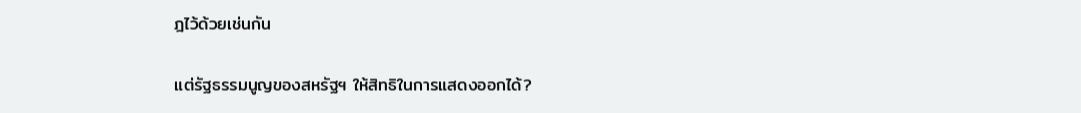ฎไว้ด้วยเช่นกัน

แต่รัฐธรรมนูญของสหรัฐฯ ให้สิทธิในการแสดงออกได้?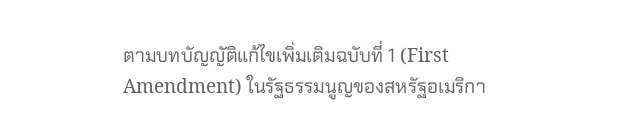ตามบทบัญญัติแก้ไขเพิ่มเติมฉบับที่ 1 (First Amendment) ในรัฐธรรมนูญของสหรัฐอเมริกา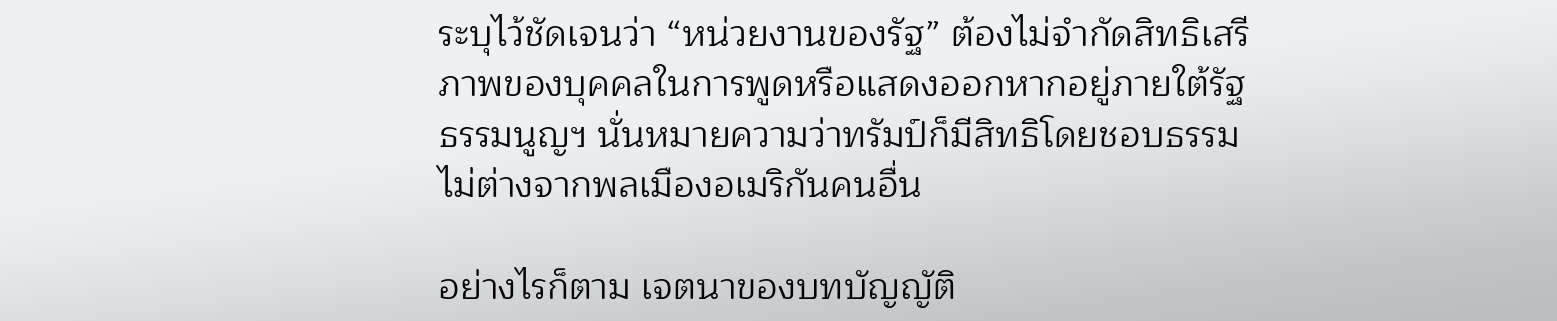ระบุไว้ชัดเจนว่า “หน่วยงานของรัฐ” ต้องไม่จำกัดสิทธิเสรีภาพของบุคคลในการพูดหรือแสดงออกหากอยู่ภายใต้รัฐธรรมนูญฯ นั่นหมายความว่าทรัมป์ก็มีสิทธิโดยชอบธรรมไม่ต่างจากพลเมืองอเมริกันคนอื่น

อย่างไรก็ตาม เจตนาของบทบัญญัติ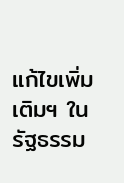แก้ไขเพิ่มเติมฯ ในรัฐธรรม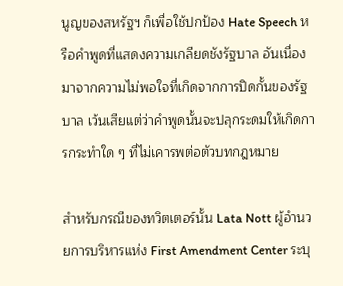นูญของสหรัฐฯ ก็เพื่อใช้ปกป้อง Hate Speech หรือคำพูดที่แสดงความเกลียดชังรัฐบาล อันเนื่องมาจากความไม่พอใจที่เกิดจากการปิดกั้นของรัฐบาล เว้นเสียแต่ว่าคำพูดนั้นจะปลุกระดมให้เกิดการกระทำใด ๆ ที่ไม่เคารพต่อตัวบทกฎหมาย

สำหรับกรณีของทวิตเตอร์นั้น Lata Nott ผู้อำนวยการบริหารแห่ง First Amendment Center ระบุ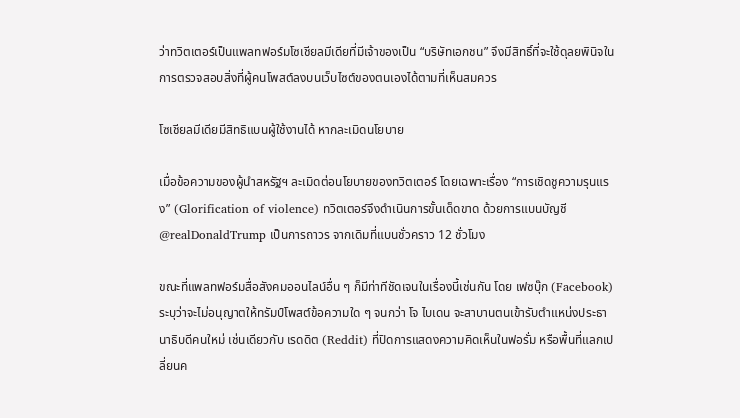ว่าทวิตเตอร์เป็นแพลทฟอร์มโซเชียลมีเดียที่มีเจ้าของเป็น “บริษัทเอกชน” จึงมีสิทธิ์ที่จะใช้ดุลยพินิจในการตรวจสอบสิ่งที่ผู้คนโพสต์ลงบนเว็บไซต์ของตนเองได้ตามที่เห็นสมควร

โซเชียลมีเดียมีสิทธิแบนผู้ใช้งานได้ หากละเมิดนโยบาย

เมื่อข้อความของผู้นำสหรัฐฯ ละเมิดต่อนโยบายของทวิตเตอร์ โดยเฉพาะเรื่อง “การเชิดชูความรุนแรง” (Glorification of violence) ทวิตเตอร์จึงดำเนินการขั้นเด็ดขาด ด้วยการแบนบัญชี @realDonaldTrump เป็นการถาวร จากเดิมที่แบนชั่วคราว 12 ชั่วโมง

ขณะที่แพลทฟอร์มสื่อสังคมออนไลน์อื่น ๆ ก็มีท่าทีชัดเจนในเรื่องนี้เช่นกัน โดย เฟซบุ๊ก (Facebook) ระบุว่าจะไม่อนุญาตให้ทรัมป์โพสต์ข้อความใด ๆ จนกว่า โจ ไบเดน จะสาบานตนเข้ารับตำแหน่งประธานาธิบดีคนใหม่ เช่นเดียวกับ เรดดิต (Reddit) ที่ปิดการแสดงความคิดเห็นในฟอรั่ม หรือพื้นที่แลกเปลี่ยนค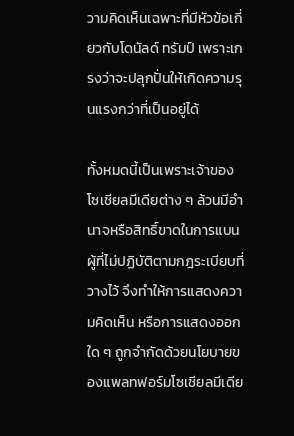วามคิดเห็นเฉพาะที่มีหัวข้อเกี่ยวกับโดนัลด์ ทรัมป์ เพราะเกรงว่าจะปลุกปั่นให้เกิดความรุนแรงกว่าที่เป็นอยู่ได้

ทั้งหมดนี้เป็นเพราะเจ้าของโซเชียลมีเดียต่าง ๆ ล้วนมีอำนาจหรือสิทธิ์ขาดในการแบนผู้ที่ไม่ปฏิบัติตามกฎระเบียบที่วางไว้ จึงทำให้การแสดงความคิดเห็น หรือการแสดงออกใด ๆ ถูกจำกัดด้วยนโยบายของแพลทฟอร์มโซเชียลมีเดีย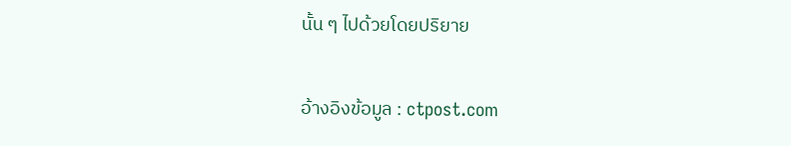นั้น ๆ ไปด้วยโดยปริยาย

อ้างอิงข้อมูล : ctpost.com